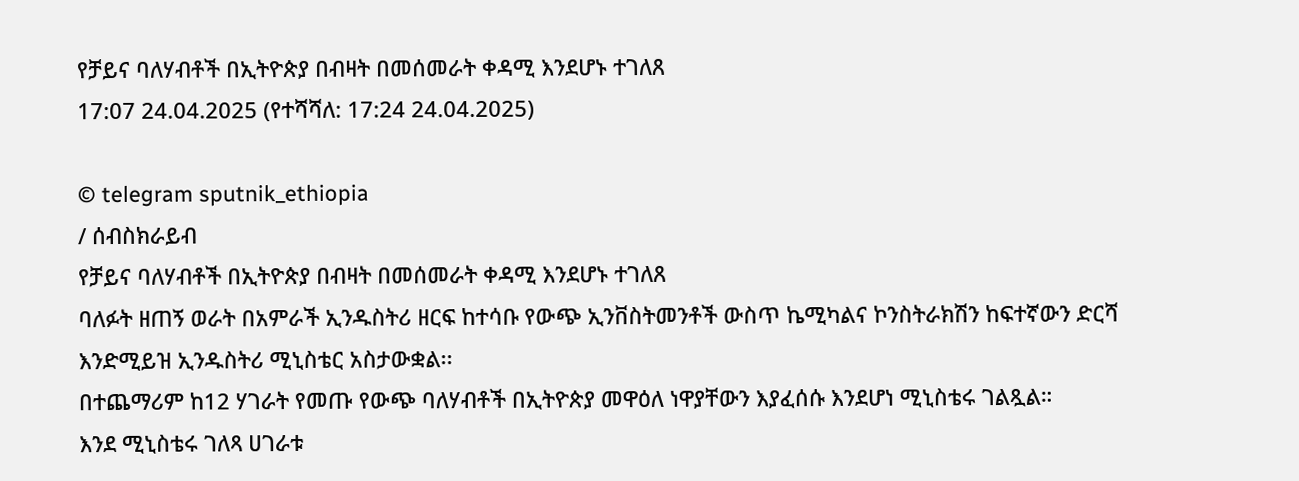የቻይና ባለሃብቶች በኢትዮጵያ በብዛት በመሰመራት ቀዳሚ እንደሆኑ ተገለጸ
17:07 24.04.2025 (የተሻሻለ: 17:24 24.04.2025)

© telegram sputnik_ethiopia
/ ሰብስክራይብ
የቻይና ባለሃብቶች በኢትዮጵያ በብዛት በመሰመራት ቀዳሚ እንደሆኑ ተገለጸ
ባለፉት ዘጠኝ ወራት በአምራች ኢንዱስትሪ ዘርፍ ከተሳቡ የውጭ ኢንቨስትመንቶች ውስጥ ኬሚካልና ኮንስትራክሽን ከፍተኛውን ድርሻ እንድሚይዝ ኢንዱስትሪ ሚኒስቴር አስታውቋል፡፡
በተጨማሪም ከ12 ሃገራት የመጡ የውጭ ባለሃብቶች በኢትዮጵያ መዋዕለ ነዋያቸውን እያፈሰሱ እንደሆነ ሚኒስቴሩ ገልጿል።
እንደ ሚኒስቴሩ ገለጻ ሀገራቱ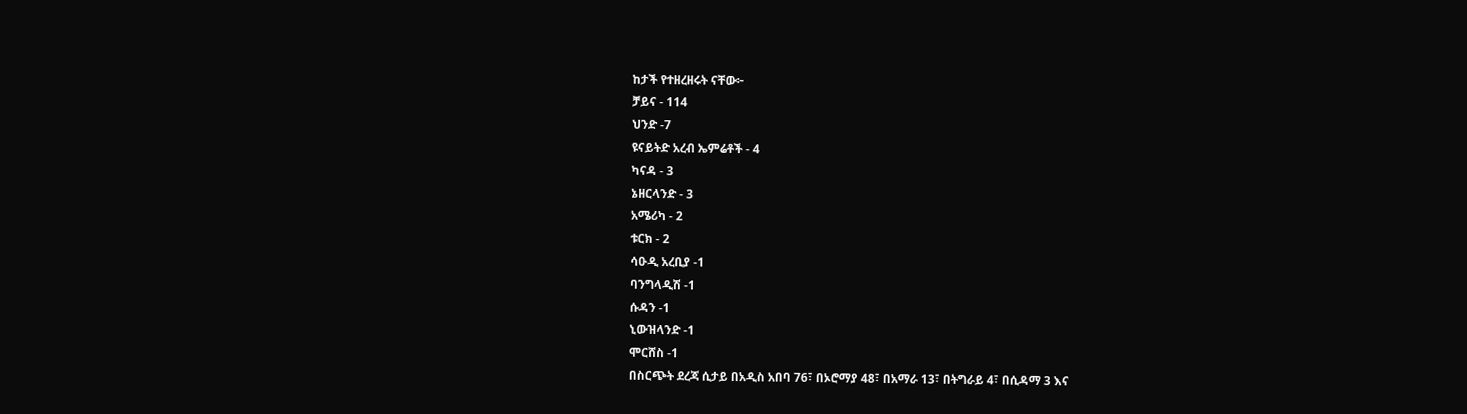ከታች የተዘረዘሩት ናቸው፦
ቻይና - 114
ህንድ -7
ዩናይትድ አረብ ኤምሬቶች - 4
ካናዳ - 3
ኔዘርላንድ - 3
አሜሪካ - 2
ቱርክ - 2
ሳዑዲ አረቢያ -1
ባንግላዲሽ -1
ሱዳን -1
ኒውዝላንድ -1
ሞርሸስ -1
በስርጭት ደረጃ ሲታይ በአዲስ አበባ 76፣ በኦሮማያ 48፣ በአማራ 13፣ በትግራይ 4፣ በሲዳማ 3 እና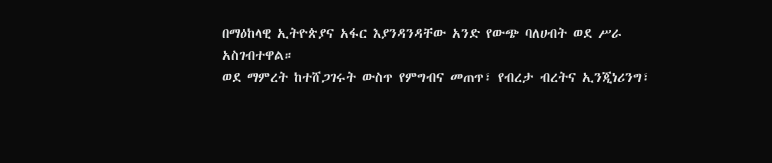በማዕከላዊ ኢትዮጵያና አፋር እያንዳንዳቸው አንድ የውጭ ባለሀብት ወደ ሥራ አስገብተዋል።
ወደ ማምረት ከተሸጋገሩት ውስጥ የምግብና መጠጥ፣ የብረታ ብረትና ኢንጂነሪንግ፣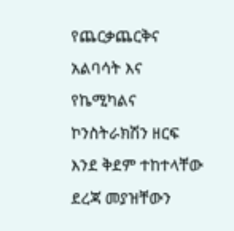የጨርቃጨርቅና አልባሳት እና የኬሚካልና ኮንስትራክሽን ዘርፍ እንደ ቅደም ተከተላቸው ደረጃ መያዝቸውን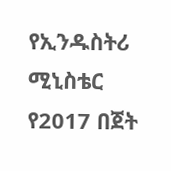የኢንዱስትሪ ሚኒስቴር የ2017 በጀት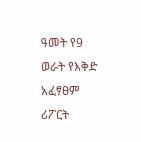ዓመት የ9 ወራት የእቅድ አፈፃፀም ሪፖርት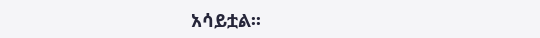አሳይቷል፡፡